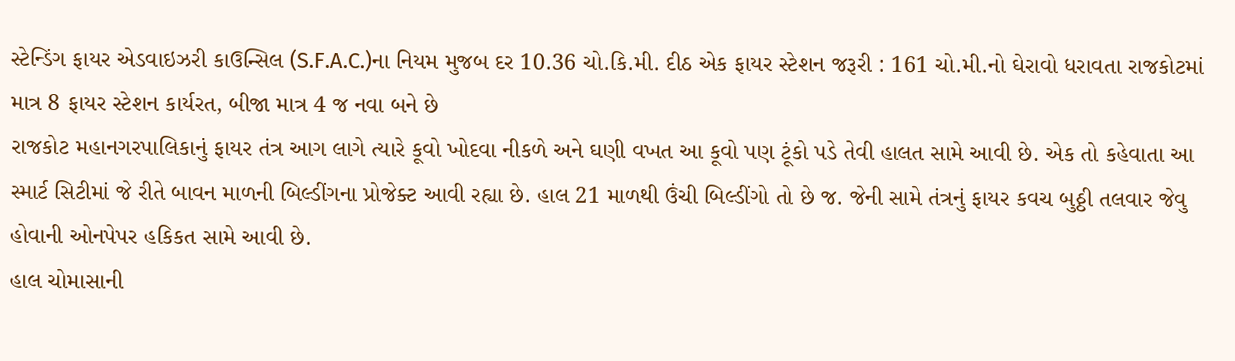સ્ટેન્ડિંગ ફાયર એડવાઇઝરી કાઉન્સિલ (S.F.A.C.)ના નિયમ મુજબ દર 10.36 ચો.કિ.મી. દીઠ એક ફાયર સ્ટેશન જરૂરી : 161 ચો.મી.નો ઘેરાવો ધરાવતા રાજકોટમાં માત્ર 8 ફાયર સ્ટેશન કાર્યરત, બીજા માત્ર 4 જ નવા બને છે
રાજકોટ મહાનગરપાલિકાનું ફાયર તંત્ર આગ લાગે ત્યારે કૂવો ખોદવા નીકળે અને ઘણી વખત આ કૂવો પણ ટૂંકો પડે તેવી હાલત સામે આવી છે. એક તો કહેવાતા આ સ્માર્ટ સિટીમાં જે રીતે બાવન માળની બિલ્ડીંગના પ્રોજેક્ટ આવી રહ્યા છે. હાલ 21 માળથી ઉંચી બિલ્ડીંગો તો છે જ. જેની સામે તંત્રનું ફાયર કવચ બુઠ્ઠી તલવાર જેવુ હોવાની ઓનપેપર હકિકત સામે આવી છે.
હાલ ચોમાસાની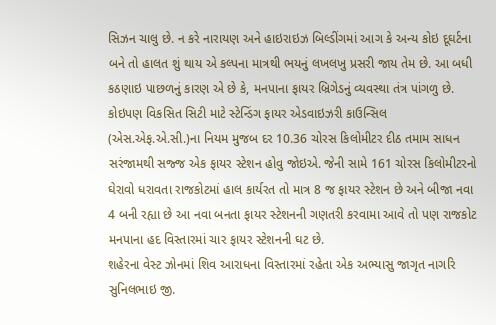સિઝન ચાલુ છે. ન કરે નારાયણ અને હાઇરાઇઝ બિલ્ડીંગમાં આગ કે અન્ય કોઇ દૂઘર્ટના બને તો હાલત શું થાય એ કલ્પના માત્રથી ભયનું લખલખુ પ્રસરી જાય તેમ છે. આ બધી કઠણાઇ પાછળનું કારણ એ છે કે, મનપાના ફાયર બ્રિગેડનું વ્યવસ્થા તંત્ર પાંગળુ છે. કોઇપણ વિકસિત સિટી માટે સ્ટેન્ડિંગ ફાયર એડવાઇઝરી કાઉન્સિલ (એસ.એફ.એ.સી.)ના નિયમ મુજબ દર 10.36 ચોરસ કિલોમીટર દીઠ તમામ સાધન સરંજામથી સજ્જ એક ફાયર સ્ટેશન હોવુ જોઇએ. જેની સામે 161 ચોરસ કિલોમીટરનો ઘેરાવો ધરાવતા રાજકોટમાં હાલ કાર્યરત તો માત્ર 8 જ ફાયર સ્ટેશન છે અને બીજા નવા 4 બની રહ્યા છે આ નવા બનતા ફાયર સ્ટેશનની ગણતરી કરવામા આવે તો પણ રાજકોટ મનપાના હદ વિસ્તારમાં ચાર ફાયર સ્ટેશનની ઘટ છે.
શહેરના વેસ્ટ ઝોનમાં શિવ આરાધના વિસ્તારમાં રહેતા એક અભ્યાસુ જાગૃત નાગરિ સુનિલભાઇ જી.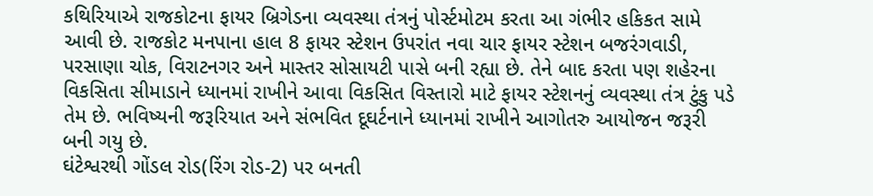કથિરિયાએ રાજકોટના ફાયર બ્રિગેડના વ્યવસ્થા તંત્રનું પોર્સ્ટમોટમ કરતા આ ગંભીર હકિકત સામે આવી છે. રાજકોટ મનપાના હાલ 8 ફાયર સ્ટેશન ઉપરાંત નવા ચાર ફાયર સ્ટેશન બજરંગવાડી, પરસાણા ચોક, વિરાટનગર અને માસ્તર સોસાયટી પાસે બની રહ્યા છે. તેને બાદ કરતા પણ શહેરના વિકસિતા સીમાડાને ધ્યાનમાં રાખીને આવા વિકસિત વિસ્તારો માટે ફાયર સ્ટેશનનું વ્યવસ્થા તંત્ર ટુંકુ પડે તેમ છે. ભવિષ્યની જરૂરિયાત અને સંભવિત દૂઘર્ટનાને ધ્યાનમાં રાખીને આગોતરુ આયોજન જરૂરી બની ગયુ છે.
ઘંટેશ્વરથી ગોંડલ રોડ(રિંગ રોડ-2) પર બનતી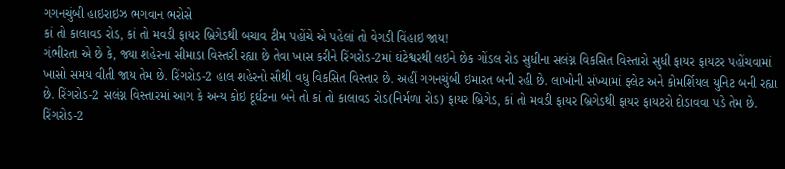ગગનચુંબી હાઇરાઇઝ ભગવાન ભરોસે
કાં તો કાલાવડ રોડ, કાં તો મવડી ફાયર બ્રિગેડથી બચાવ ટીમ પહોંચે એ પહેલાં તો વેગડી વિંહાઇ જાય!
ગંભીરતા એ છે કે, જ્યા શહેરના સીમાડા વિસ્તરી રહ્યા છે તેવા ખાસ કરીને રિંગરોડ-2માં ઘંટેશ્વરથી લઇને છેક ગોંડલ રોડ સુધીના સલંગ્ન વિકસિત વિસ્તારો સુધી ફાયર ફાયટર પહોંચવામાં ખાસો સમય વીતી જાય તેમ છે. રિંગરોડ-2 હાલ શહેરનો સૌથી વધુ વિકસિત વિસ્તાર છે. અહીં ગગનચુંબી ઇમારત બની રહી છે. લાખોની સંખ્યામાં ફ્લેટ અને કોમર્શિયલ યુનિટ બની રહ્યા છે. રિંગરોડ-2 સલંગ્ન વિસ્તારમાં આગ કે અન્ય કોઇ દૂર્ઘટના બને તો કાં તો કાલાવડ રોડ(નિર્મળા રોડ) ફાયર બ્રિગેડ, કાં તો મવડી ફાયર બ્રિગેડથી ફાયર ફાયટરો દોડાવવા પડે તેમ છે. રિંગરોડ-2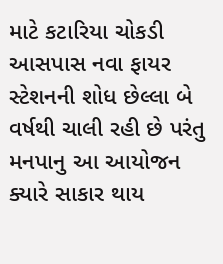માટે કટારિયા ચોકડી આસપાસ નવા ફાયર સ્ટેશનની શોધ છેલ્લા બે વર્ષથી ચાલી રહી છે પરંતુ મનપાનુ આ આયોજન ક્યારે સાકાર થાય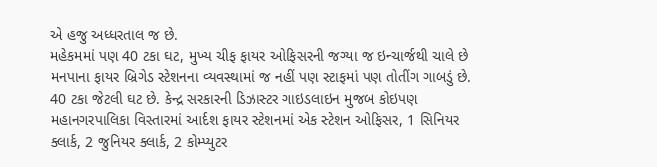એ હજુ અધ્ધરતાલ જ છે.
મહેકમમાં પણ 40 ટકા ઘટ, મુખ્ય ચીફ ફાયર ઓફિસરની જગ્યા જ ઇન્ચાર્જથી ચાલે છે
મનપાના ફાયર બ્રિગેડ સ્ટેશનના વ્યવસ્થામાં જ નહીં પણ સ્ટાફમાં પણ તોતીંગ ગાબડું છે. 40 ટકા જેટલી ઘટ છે. કેન્દ્ર સરકારની ડિઝાસ્ટર ગાઇડલાઇન મુજબ કોઇપણ મહાનગરપાલિકા વિસ્તારમાં આર્દશ ફાયર સ્ટેશનમાં એક સ્ટેશન ઓફિસર, 1 સિનિયર ક્લાર્ક, 2 જુનિયર ક્લાર્ક, 2 કોમ્પ્યુટર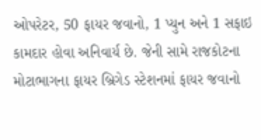ઓપરેટર, 50 ફાયર જવાનો, 1 પ્યુન અને 1 સફાઇ કામદાર હોવા અનિવાર્ય છે. જેની સામે રાજકોટના મોટાભાગના ફાયર બ્રિગેડ સ્ટેશનમાં ફાયર જવાનો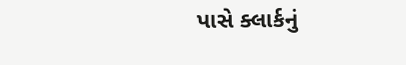પાસે ક્લાર્કનું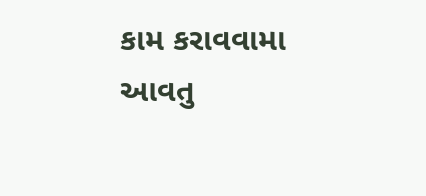કામ કરાવવામા આવતુ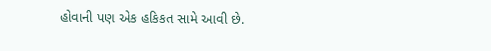હોવાની પણ એક હકિકત સામે આવી છે.